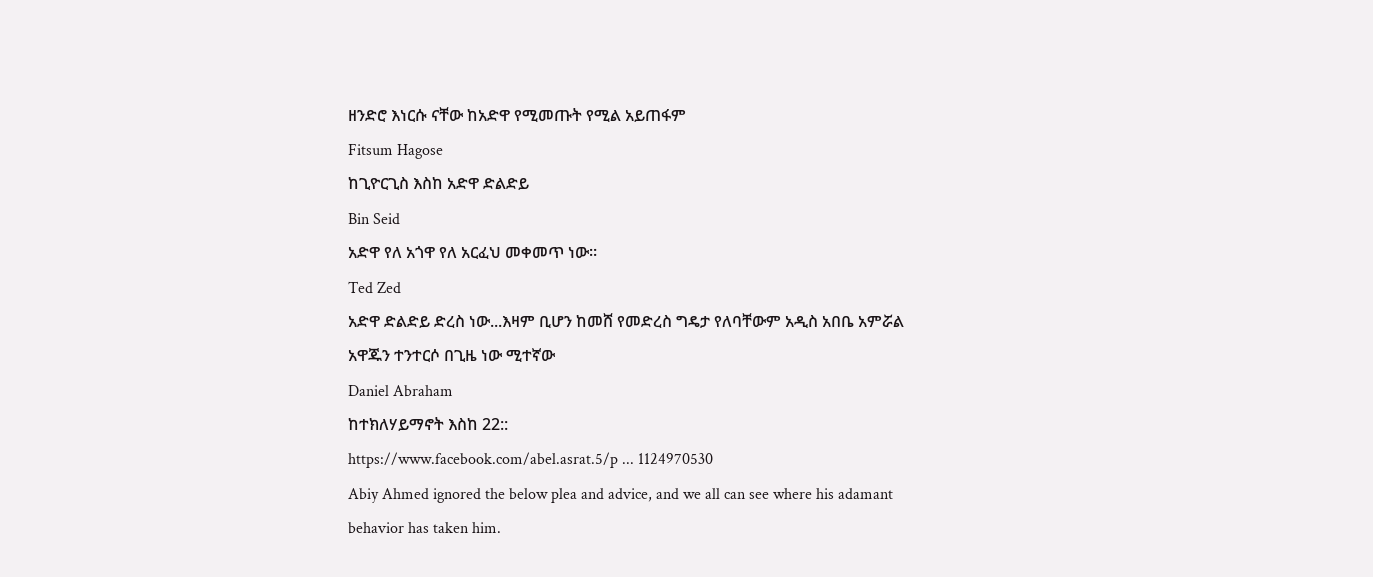ዘንድሮ እነርሱ ናቸው ከአድዋ የሚመጡት የሚል አይጠፋም
Fitsum Hagose
ከጊዮርጊስ እስከ አድዋ ድልድይ
Bin Seid
አድዋ የለ አጎዋ የለ አርፈህ መቀመጥ ነው።
Ted Zed
አድዋ ድልድይ ድረስ ነው...እዛም ቢሆን ከመሸ የመድረስ ግዴታ የለባቸውም አዲስ አበቤ አምሯል አዋጁን ተንተርሶ በጊዜ ነው ሚተኛው
Daniel Abraham
ከተክለሃይማኖት እስከ 22::
https://www.facebook.com/abel.asrat.5/p ... 1124970530
Abiy Ahmed ignored the below plea and advice, and we all can see where his adamant behavior has taken him.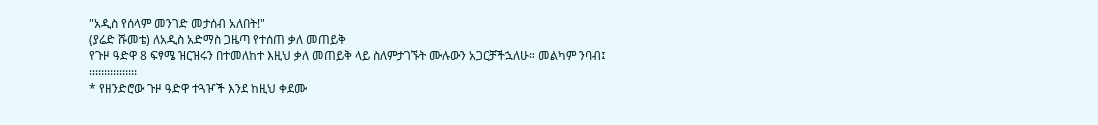"አዲስ የሰላም መንገድ መታሰብ አለበት!"
(ያሬድ ሹመቴ) ለአዲስ አድማስ ጋዜጣ የተሰጠ ቃለ መጠይቅ
የጉዞ ዓድዋ 8 ፍፃሜ ዝርዝሩን በተመለከተ እዚህ ቃለ መጠይቅ ላይ ስለምታገኙት ሙሉውን አጋርቻችኋለሁ። መልካም ንባብ፤
፡፡፡፡፡፡፡፡፡፡፡፡፡፡፡፡
* የዘንድሮው ጉዞ ዓድዋ ተጓዦች እንደ ከዚህ ቀደሙ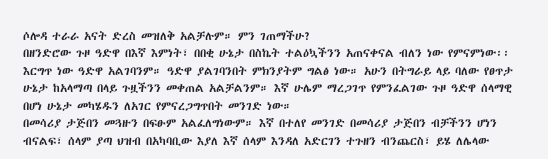ሶሎዳ ተራራ አናት ድረስ መዝለቅ አልቻሉም። ምን ገጠማችሁ?
በዘንድሮው ጉዞ ዓድዋ በእኛ እምነት፣ በበቂ ሁኔታ በስኬት ተልዕኳችንን አጠናቀናል ብለን ነው የምናምነው፡፡ እርግጥ ነው ዓድዋ አልገባንም። ዓድዋ ያልገባንበት ምክንያትም ግልፅ ነው። አሁን በትግራይ ላይ ባለው የፀጥታ ሁኔታ ከአላማጣ በላይ ጉዟችንን መቀጠል አልቻልንም። እኛ ሁሌም ማረጋገጥ የምንፈልገው ጉዞ ዓድዋ ሰላማዊ በሆነ ሁኔታ መካሄዱን ለአገር የምናረጋግጥበት መንገድ ነው።
በመሳሪያ ታጅበን መጓዙን በፍፁም አልፈለግነውም። እኛ በተለየ መንገድ በመሳሪያ ታጅበን ብቻችንን ሆነን ብናልፍ፣ ሰላም ያጣ ህዝብ በአካባቢው እያለ እኛ ሰላም እንዳለ አድርገን ተጉዘን ብንጨርስ፣ ይሄ ለሌላው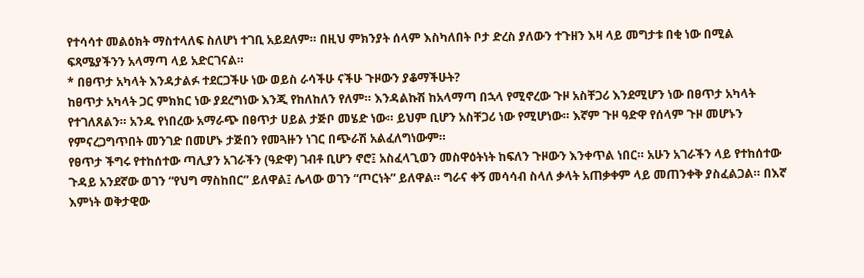የተሳሳተ መልዕክት ማስተላለፍ ስለሆነ ተገቢ አይደለም። በዚህ ምክንያት ሰላም እስካለበት ቦታ ድረስ ያለውን ተጉዘን እዛ ላይ መግታቱ በቂ ነው በሚል ፍጻሜያችንን አላማጣ ላይ አድርገናል።
* በፀጥታ አካላት እንዳታልፉ ተደርጋችሁ ነው ወይስ ራሳችሁ ናችሁ ጉዞውን ያቆማችሁት?
ከፀጥታ አካላት ጋር ምክክር ነው ያደረግነው እንጂ የከለከለን የለም። እንዳልኩሽ ከአላማጣ በኋላ የሚኖረው ጉዞ አስቸጋሪ እንደሚሆን ነው በፀጥታ አካላት የተገለጸልን። አንዱ የነበረው አማራጭ በፀጥታ ሀይል ታጅቦ መሄድ ነው። ይህም ቢሆን አስቸጋሪ ነው የሚሆነው። እኛም ጉዞ ዓድዋ የሰላም ጉዞ መሆኑን የምናረጋግጥበት መንገድ በመሆኑ ታጅበን የመጓዙን ነገር በጭራሽ አልፈለግነውም።
የፀጥታ ችግሩ የተከሰተው ጣሊያን አገራችን (ዓድዋ) ገብቶ ቢሆን ኖሮ፤ አስፈላጊወን መስዋዕትነት ከፍለን ጉዞውን እንቀጥል ነበር። አሁን አገራችን ላይ የተከሰተው ጉዳይ አንደኛው ወገን “የህግ ማስከበር” ይለዋል፤ ሌላው ወገን “ጦርነት” ይለዋል። ግራና ቀኝ መሳሳብ ስላለ ቃላት አጠቃቀም ላይ መጠንቀቅ ያስፈልጋል። በእኛ እምነት ወቅታዊው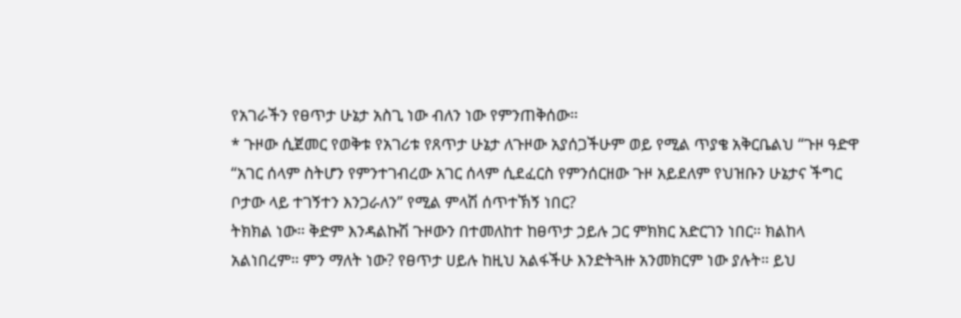የአገራችን የፀጥታ ሁኔታ አስጊ ነው ብለን ነው የምንጠቅሰው።
* ጉዞው ሲጀመር የወቅቱ የአገሪቱ የጸጥታ ሁኔታ ለጉዞው አያሰጋችሁም ወይ የሚል ጥያቄ አቅርቤልህ “ጉዞ ዓድዋ “አገር ሰላም ስትሆን የምንተገብረው አገር ሰላም ሲደፈርስ የምንሰርዘው ጉዞ አይደለም የህዝቡን ሁኔታና ችግር ቦታው ላይ ተገኝተን እንጋራለን” የሚል ምላሽ ሰጥተኽኝ ነበር?
ትክክል ነው። ቅድም እንዳልኩሽ ጉዞውን በተመለከተ ከፀጥታ ኃይሉ ጋር ምክክር አድርገን ነበር። ክልከላ አልነበረም። ምን ማለት ነው? የፀጥታ ሀይሉ ከዚህ አልፋችሁ እንድትጓዙ አንመክርም ነው ያሉት። ይህ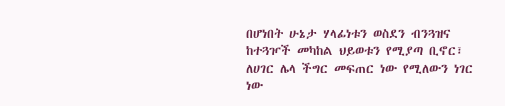በሆነበት ሁኔታ ሃላፊነቱን ወስደን ብንጓዝና ከተጓዦች መካከል ህይወቱን የሚያጣ ቢኖር፣ ለሀገር ሌላ ችግር መፍጠር ነው የሚለውን ነገር ነው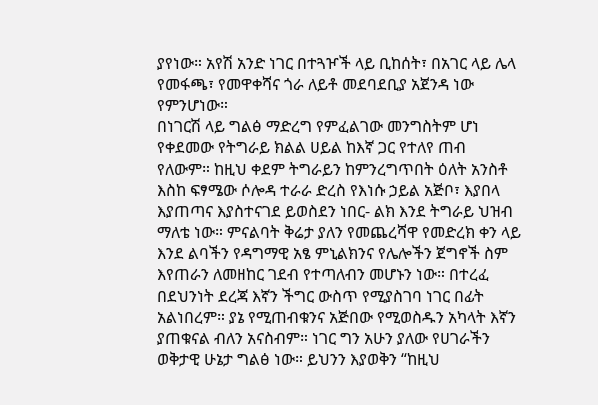ያየነው። አየሽ አንድ ነገር በተጓዦች ላይ ቢከሰት፣ በአገር ላይ ሌላ የመፋጫ፣ የመዋቀሻና ጎራ ለይቶ መደባደቢያ አጀንዳ ነው የምንሆነው።
በነገርሽ ላይ ግልፅ ማድረግ የምፈልገው መንግስትም ሆነ የቀደመው የትግራይ ክልል ሀይል ከእኛ ጋር የተለየ ጠብ የለውም። ከዚህ ቀደም ትግራይን ከምንረግጥበት ዕለት አንስቶ እስከ ፍፃሜው ሶሎዳ ተራራ ድረስ የእነሱ ኃይል አጅቦ፣ እያበላ እያጠጣና እያስተናገደ ይወስደን ነበር- ልክ እንደ ትግራይ ህዝብ ማለቴ ነው። ምናልባት ቅሬታ ያለን የመጨረሻዋ የመድረክ ቀን ላይ እንደ ልባችን የዳግማዊ አፄ ምኒልክንና የሌሎችን ጀግኖች ስም እየጠራን ለመዘከር ገደብ የተጣለብን መሆኑን ነው። በተረፈ በደህንነት ደረጃ እኛን ችግር ውስጥ የሚያስገባ ነገር በፊት አልነበረም። ያኔ የሚጠብቁንና አጅበው የሚወስዱን አካላት እኛን ያጠቁናል ብለን አናስብም። ነገር ግን አሁን ያለው የሀገራችን ወቅታዊ ሁኔታ ግልፅ ነው። ይህንን እያወቅን “ከዚህ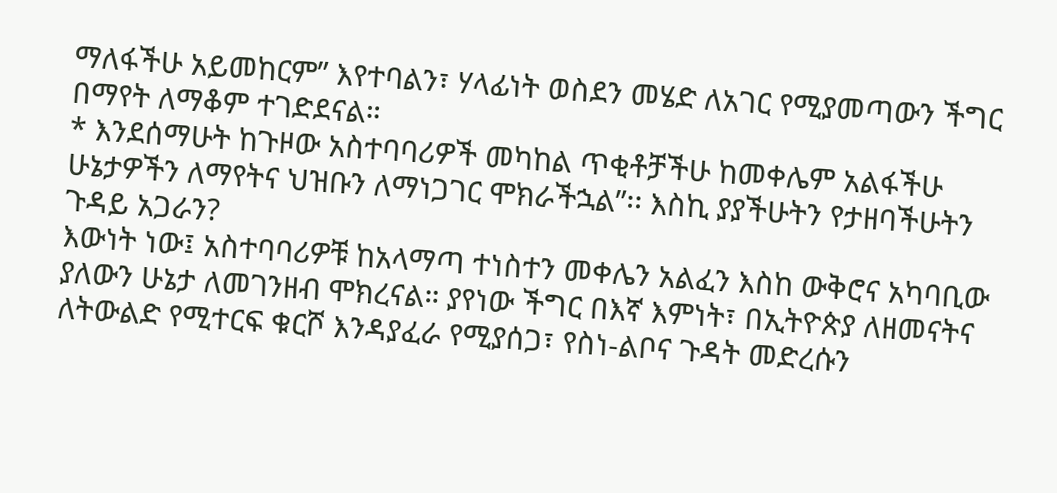ማለፋችሁ አይመከርም” እየተባልን፣ ሃላፊነት ወስደን መሄድ ለአገር የሚያመጣውን ችግር በማየት ለማቆም ተገድደናል።
* እንደሰማሁት ከጉዞው አስተባባሪዎች መካከል ጥቂቶቻችሁ ከመቀሌም አልፋችሁ ሁኔታዎችን ለማየትና ህዝቡን ለማነጋገር ሞክራችኋል”፡፡ እስኪ ያያችሁትን የታዘባችሁትን ጉዳይ አጋራን?
እውነት ነው፤ አስተባባሪዎቹ ከአላማጣ ተነስተን መቀሌን አልፈን እስከ ውቅሮና አካባቢው ያለውን ሁኔታ ለመገንዘብ ሞክረናል። ያየነው ችግር በእኛ እምነት፣ በኢትዮጵያ ለዘመናትና ለትውልድ የሚተርፍ ቁርሾ እንዳያፈራ የሚያሰጋ፣ የስነ-ልቦና ጉዳት መድረሱን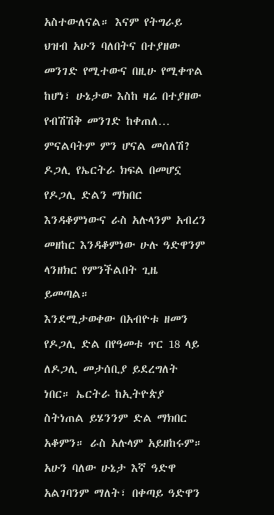አስተውለናል። እናም የትግራይ ህዝብ አሁን ባለበትና በተያዘው መንገድ የሚተውና በዚሁ የሚቀጥል ከሆነ፣ ሁኔታው እስከ ዛሬ በተያዘው የብሽሽቅ መንገድ ከቀጠለ… ምናልባትም ምን ሆናል መሰለሽ? ዶጋሊ የኤርትራ ክፍል በመሆኗ የዶጋሊ ድልን ማክበር እንዳቆምነውና ራስ አሉላንም አብረን መዘከር እንዳቆምነው ሁሉ ዓድዋንም ላንዘክር የምንችልበት ጊዜ ይመጣል።
እንደሚታወቀው በአብዮቱ ዘመን የዶጋሊ ድል በየዓመቱ ጥር 18 ላይ ለዶጋሊ መታሰቢያ ይደረግለት ነበር። ኤርትራ ከኢትዮጵያ ስትነጠል ይሄንንም ድል ማክበር አቆምን። ራስ አሉላም አይዘከሩም። አሁን ባለው ሁኔታ እኛ ዓድዋ አልገባንም ማለት፣ በቀጣይ ዓድዋን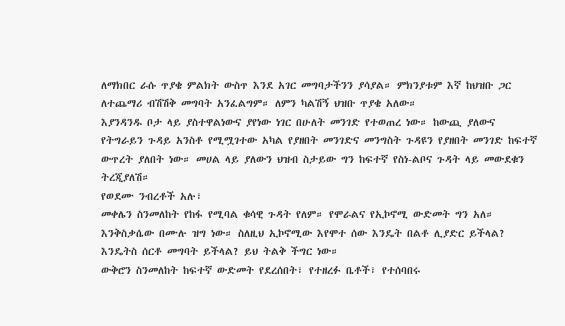ለማክበር ራሱ ጥያቄ ምልክት ውስጥ እንደ አገር መግባታችንን ያሳያል። ምክንያቱም እኛ ከህዝቡ ጋር ለተጨማሪ ብሽሽቅ መግባት አንፈልግም። ለምን ካልሽኝ ህዝቡ ጥያቄ አለው።
እያንዳንዱ ቦታ ላይ ያስተዋልነውና ያየነው ነገር በሁለት መንገድ የተወጠረ ነው። ከውጪ ያለውና የትግራይን ጉዳይ አንስቶ የሚሟገተው አካል የያዘበት መንገድና መንግስት ጉዳዩን የያዘበት መንገድ ከፍተኛ ውጥረት ያለበት ነው። መሀል ላይ ያለውን ህዝብ ስታይው ግን ከፍተኛ የስነ-ልቦና ጉዳት ላይ መውደቁን ትረጂያለሽ።
የወደሙ ንብረቶች አሉ፣
መቀሌን ስንመለከት የከፋ የሚባል ቁሳዊ ጉዳት የለም። የሞራልና የኢኮኖሚ ውድመት ግን አለ። እንቅስቃሴው በሙሉ ዝግ ነው። ስለዚህ ኢኮኖሚው እየሞተ ሰው እንዴት በልቶ ሊያድር ይችላል? እንዴትስ ሰርቶ መግባት ይችላል? ይህ ትልቅ ችግር ነው።
ውቅሮን ስንመለከት ከፍተኛ ውድመት የደረሰበት፣ የተዘረፉ ቤቶች፣ የተሰባበሩ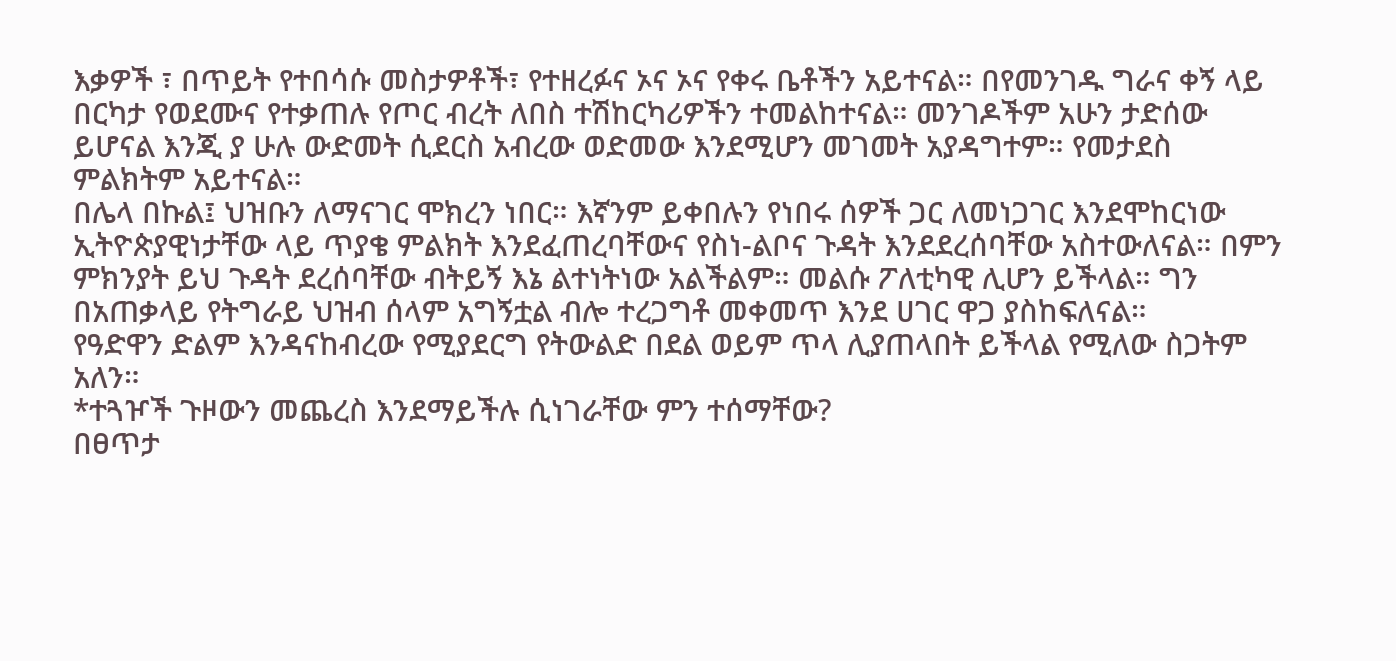እቃዎች ፣ በጥይት የተበሳሱ መስታዎቶች፣ የተዘረፉና ኦና ኦና የቀሩ ቤቶችን አይተናል። በየመንገዱ ግራና ቀኝ ላይ በርካታ የወደሙና የተቃጠሉ የጦር ብረት ለበስ ተሽከርካሪዎችን ተመልከተናል። መንገዶችም አሁን ታድሰው ይሆናል እንጂ ያ ሁሉ ውድመት ሲደርስ አብረው ወድመው እንደሚሆን መገመት አያዳግተም። የመታደስ ምልክትም አይተናል።
በሌላ በኩል፤ ህዝቡን ለማናገር ሞክረን ነበር። እኛንም ይቀበሉን የነበሩ ሰዎች ጋር ለመነጋገር እንደሞከርነው ኢትዮጵያዊነታቸው ላይ ጥያቄ ምልክት እንደፈጠረባቸውና የስነ-ልቦና ጉዳት እንደደረሰባቸው አስተውለናል። በምን ምክንያት ይህ ጉዳት ደረሰባቸው ብትይኝ እኔ ልተነትነው አልችልም። መልሱ ፖለቲካዊ ሊሆን ይችላል። ግን በአጠቃላይ የትግራይ ህዝብ ሰላም አግኝቷል ብሎ ተረጋግቶ መቀመጥ እንደ ሀገር ዋጋ ያስከፍለናል።
የዓድዋን ድልም እንዳናከብረው የሚያደርግ የትውልድ በደል ወይም ጥላ ሊያጠላበት ይችላል የሚለው ስጋትም አለን።
*ተጓዦች ጉዞውን መጨረስ እንደማይችሉ ሲነገራቸው ምን ተሰማቸው?
በፀጥታ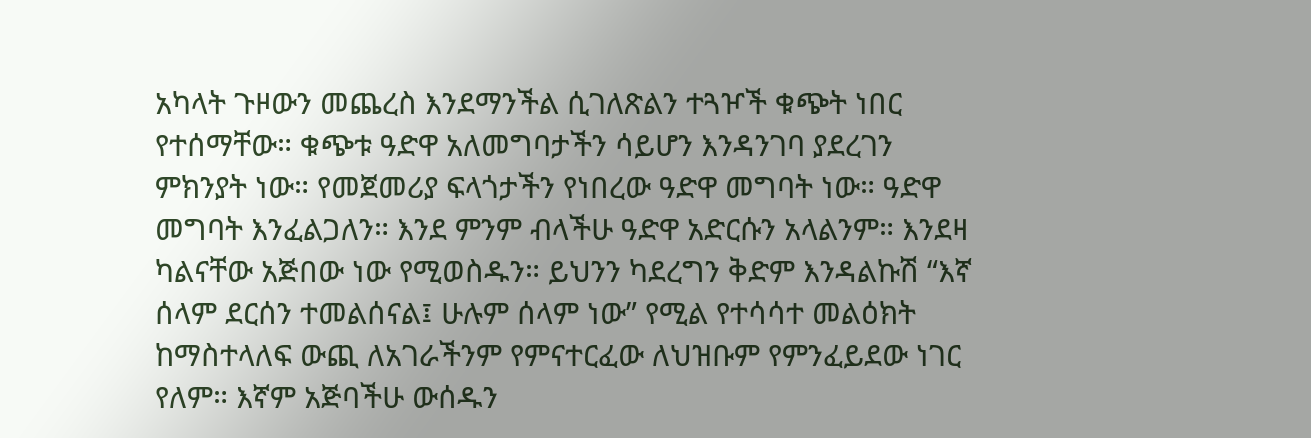አካላት ጉዞውን መጨረስ እንደማንችል ሲገለጽልን ተጓዦች ቁጭት ነበር የተሰማቸው። ቁጭቱ ዓድዋ አለመግባታችን ሳይሆን እንዳንገባ ያደረገን ምክንያት ነው። የመጀመሪያ ፍላጎታችን የነበረው ዓድዋ መግባት ነው። ዓድዋ መግባት እንፈልጋለን። እንደ ምንም ብላችሁ ዓድዋ አድርሱን አላልንም። እንደዛ ካልናቸው አጅበው ነው የሚወስዱን። ይህንን ካደረግን ቅድም እንዳልኩሽ “እኛ ሰላም ደርሰን ተመልሰናል፤ ሁሉም ሰላም ነው” የሚል የተሳሳተ መልዕክት ከማስተላለፍ ውጪ ለአገራችንም የምናተርፈው ለህዝቡም የምንፈይደው ነገር የለም። እኛም አጅባችሁ ውሰዱን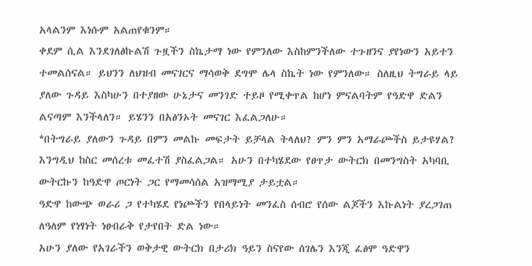አላልንም እነሱም አልጠየቁንም።
ቀደም ሲል እንደገለፅኩልሽ ጉዟችን ስኬታማ ነው የምንለው እስከምንችለው ተጉዘንና ያየነውን አይተን ተመልሰናል። ይህንን ለህዝብ መናገርና ማሳወቅ ደግሞ ሌላ ስኬት ነው የምንለው። ስለዚህ ትግራይ ላይ ያለው ጉዳይ እስካሁን በተያዘው ሁኔታና መንገድ ተይዞ የሚቀጥል ከሆነ ምናልባትም የዓድዋ ድልን ልናጣም እንችላለን። ይሄንን በአፅንኦት መናገር እፈልጋለሁ።
*በትግራይ ያለውን ጉዳይ በምን መልኩ መፍታት ይቻላል ትላለህ? ምን ምን አማራጮችስ ይታዩሃል?
እንግዲህ ከስር መሰረቱ መፈተሽ ያስፈልጋል። አሁን በተካሄደው የፀጥታ ውትርክ በመንግስት አካባቢ ውትርኩን ከዓድዋ ጦርነት ጋር የማመሳሰል አዝማሚያ ታይቷል።
ዓድዋ ከውጭ ወራሪ ጋ የተካሄደ የነጮችን የበላይነት መንፈስ ሰብሮ የሰው ልጆችን እኩልነት ያረጋገጠ ለዓለም የነፃነት ነፀብራቅ የታየበት ድል ነው።
አሁን ያለው የአገራችን ወቅታዊ ውትርክ በታሪክ ዓይን ስናየው ሰገሌን እንጂ ፈፅሞ ዓድዋን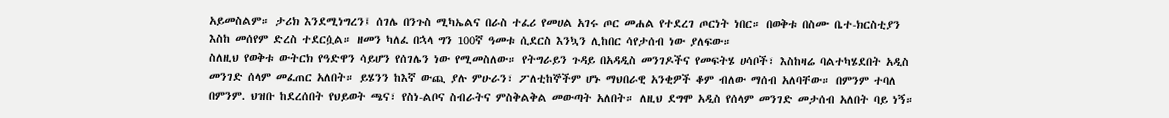አይመስልም። ታሪክ እንደሚነግረን፤ ሰገሌ በንጉስ ሚካኤልና በራስ ተፈሪ የመሀል አገሩ ጦር መሐል የተደረገ ጦርነት ነበር። በወቅቱ በስሙ ቤተ-ክርስቲያን እስከ መሰየም ድረስ ተደርሷል። ዘመን ካለፈ በኋላ ግን 100ኛ ዓመቱ ሲደርስ እንኳን ሊከበር ሳየታሰብ ነው ያለፍው።
ስለዚህ የወቅቱ ውትርክ የዓድዋን ሳይሆን የሰገሌን ነው የሚመስለው። የትግራይን ጉዳይ በአዳዲስ መንገዶችና የመፍትሄ ሀሳቦች፣ እስከዛሬ ባልተካሄደበት አዲስ መንገድ ሰላም መፈጠር አለበት። ይሄንን ከእኛ ውጪ ያሉ ምሁራን፣ ፖለቲከኞችም ሆኑ ማህበራዊ አንቂዎች ቆም ብለው ማሰብ አለባቸው። በምንም ተባለ በምንም. ህዝቡ ከደረሰበት የህይወት ጫና፣ የስነ-ልቦና ስብራትና ምስቅልቅል መውጣት አለበት። ለዚህ ደግሞ አዲስ የሰላም መንገድ መታሰብ አለበት ባይ ነኝ።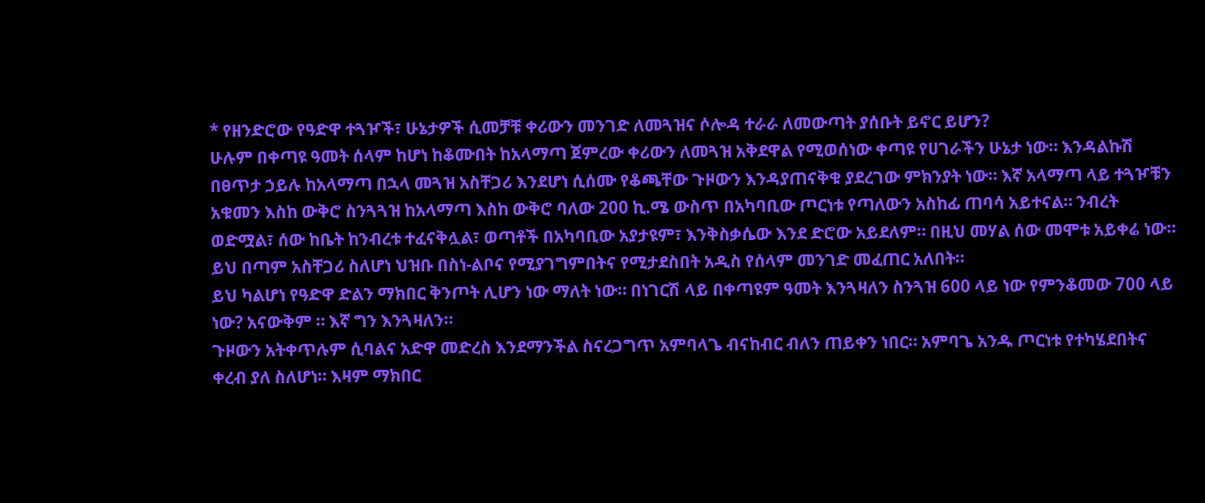* የዘንድሮው የዓድዋ ተጓዦች፣ ሁኔታዎች ሲመቻቹ ቀሪውን መንገድ ለመጓዝና ሶሎዳ ተራራ ለመውጣት ያሰቡት ይኖር ይሆን?
ሁሉም በቀጣዩ ዓመት ሰላም ከሆነ ከቆሙበት ከአላማጣ ጀምረው ቀሪውን ለመጓዝ አቅደዋል የሚወሰነው ቀጣዩ የሀገራችን ሁኔታ ነው። እንዳልኩሽ በፀጥታ ኃይሉ ከአላማጣ በኋላ መጓዝ አስቸጋሪ እንደሆነ ሲሰሙ የቆጫቸው ጉዞውን እንዳያጠናቅቁ ያደረገው ምክንያት ነው። እኛ አላማጣ ላይ ተጓዦቹን አቁመን እስከ ውቅሮ ስንጓጓዝ ከአላማጣ እስከ ውቅሮ ባለው 200 ኪ.ሜ ውስጥ በአካባቢው ጦርነቱ የጣለውን አስከፊ ጠባሳ አይተናል። ንብረት ወድሟል፣ ሰው ከቤት ከንብረቱ ተፈናቅሏል፣ ወጣቶች በአካባቢው አያታዩም፣ እንቅስቃሴው እንደ ድሮው አይደለም። በዚህ መሃል ሰው መሞቱ አይቀሬ ነው። ይህ በጣም አስቸጋሪ ስለሆነ ህዝቡ በስነ-ልቦና የሚያገግምበትና የሚታደስበት አዲስ የሰላም መንገድ መፈጠር አለበት።
ይህ ካልሆነ የዓድዋ ድልን ማክበር ቅንጦት ሊሆን ነው ማለት ነው። በነገርሽ ላይ በቀጣዩም ዓመት እንጓዛለን ስንጓዝ 600 ላይ ነው የምንቆመው 700 ላይ ነው? አናውቅም ። እኛ ግን እንጓዛለን።
ጉዞውን አትቀጥሉም ሲባልና አድዋ መድረስ እንደማንችል ስናረጋግጥ አምባላጌ ብናከብር ብለን ጠይቀን ነበር። አምባጌ አንዱ ጦርነቱ የተካሄደበትና ቀረብ ያለ ስለሆነ። እዛም ማክበር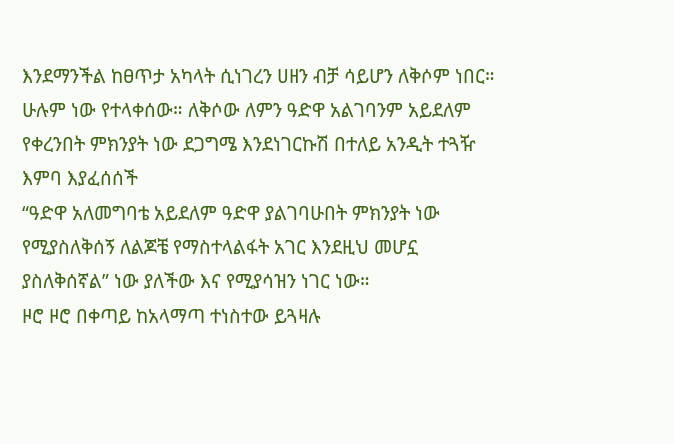እንደማንችል ከፀጥታ አካላት ሲነገረን ሀዘን ብቻ ሳይሆን ለቅሶም ነበር። ሁሉም ነው የተላቀሰው። ለቅሶው ለምን ዓድዋ አልገባንም አይደለም የቀረንበት ምክንያት ነው ደጋግሜ እንደነገርኩሽ በተለይ አንዲት ተጓዥ እምባ እያፈሰሰች
“ዓድዋ አለመግባቴ አይደለም ዓድዋ ያልገባሁበት ምክንያት ነው የሚያስለቅሰኝ ለልጆቼ የማስተላልፋት አገር እንደዚህ መሆኗ ያስለቅሰኛል” ነው ያለችው እና የሚያሳዝን ነገር ነው።
ዞሮ ዞሮ በቀጣይ ከአላማጣ ተነስተው ይጓዛሉ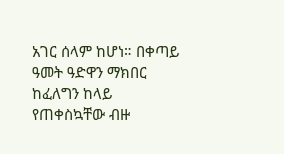አገር ሰላም ከሆነ። በቀጣይ ዓመት ዓድዋን ማክበር ከፈለግን ከላይ የጠቀስኳቸው ብዙ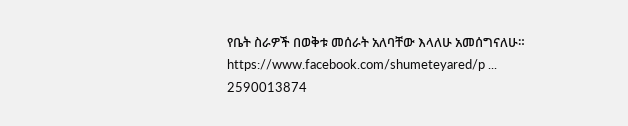የቤት ስራዎች በወቅቱ መሰራት አለባቸው እላለሁ አመሰግናለሁ።
https://www.facebook.com/shumeteyared/p ... 2590013874